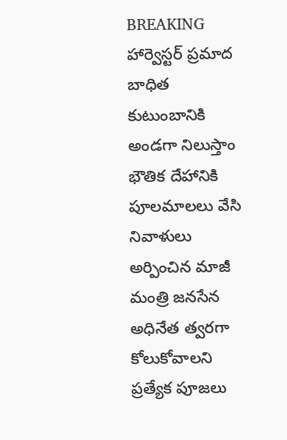BREAKING
హార్వెస్టర్ ప్రమాద బాధిత కుటుంబానికి అండగా నిలుస్తాం భౌతిక దేహానికి పూలమాలలు వేసి నివాళులు అర్పించిన మాజీ మంత్రి జనసేన అధినేత త్వరగా కోలుకోవాలని ప్రత్యేక పూజలు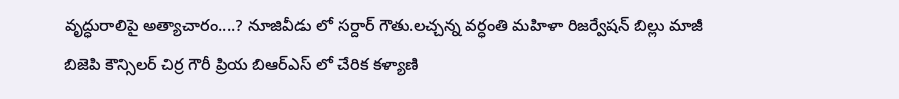వృద్ధురాలిపై అత్యాచారం....? నూజివీడు లో సర్దార్ గౌతు.లచ్చన్న వర్ధంతి మహిళా రిజర్వేషన్ బిల్లు మాజీ బిజెపి కౌన్సిలర్ చిర్ర గౌరీ ప్రియ బిఆర్ఎస్ లో చేరిక కళ్యాణి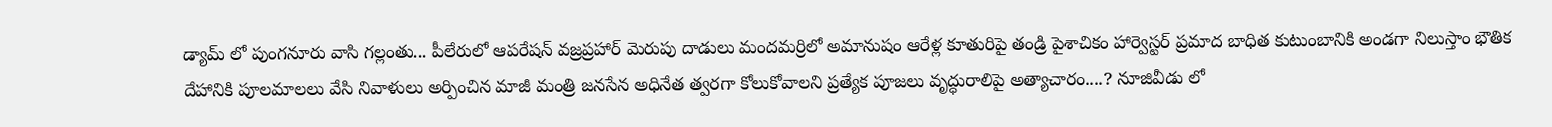డ్యామ్ లో పుంగనూరు వాసి గల్లంతు... పీలేరులో ఆపరేషన్ వజ్రప్రహార్ మెరుపు దాడులు మందమర్రిలో అమానుషం ఆరేళ్ల కూతురిపై తండ్రి పైశాచికం హార్వెస్టర్ ప్రమాద బాధిత కుటుంబానికి అండగా నిలుస్తాం భౌతిక దేహానికి పూలమాలలు వేసి నివాళులు అర్పించిన మాజీ మంత్రి జనసేన అధినేత త్వరగా కోలుకోవాలని ప్రత్యేక పూజలు వృద్ధురాలిపై అత్యాచారం....? నూజివీడు లో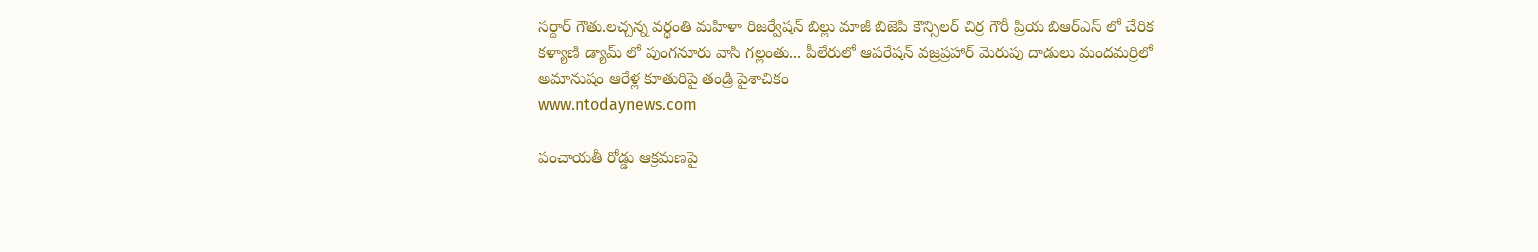సర్దార్ గౌతు.లచ్చన్న వర్ధంతి మహిళా రిజర్వేషన్ బిల్లు మాజీ బిజెపి కౌన్సిలర్ చిర్ర గౌరీ ప్రియ బిఆర్ఎస్ లో చేరిక కళ్యాణి డ్యామ్ లో పుంగనూరు వాసి గల్లంతు... పీలేరులో ఆపరేషన్ వజ్రప్రహార్ మెరుపు దాడులు మందమర్రిలో అమానుషం ఆరేళ్ల కూతురిపై తండ్రి పైశాచికం
www.ntodaynews.com

పంచాయతీ రోడ్డు ఆక్రమణపై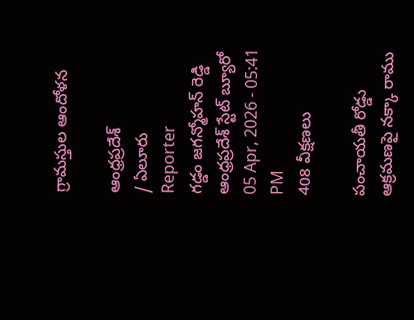గ్రామస్తుల ఆందోళన

ఆంధ్రప్రదేశ్
/ ఏలూరు
Reporter
గడ్డం జగన్మోహన్ రెడ్డి ఆంధ్రప్రదేశ్ స్టేట్ బ్యూరో
05 Apr, 2026 - 05:41 PM
408 వీక్షణలు

పంచాయతీ రోడ్డు ఆక్రమణపై నక్కా రాము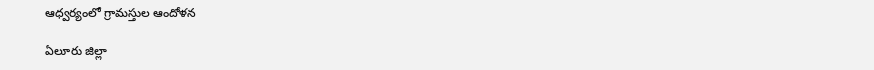ఆధ్వర్యంలో గ్రామస్తుల ఆందోళన

ఏలూరు జిల్లా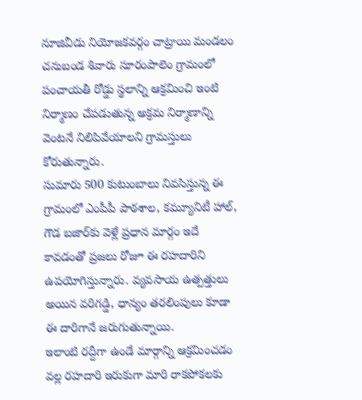నూజివీడు నియోజకవర్గం చాట్రాయి మండలం చనుబండ శివారు సూరంపాలెం గ్రామంలో పంచాయతీ రోడ్డు స్థలాన్ని ఆక్రమించి ఇంటి నిర్మాణం చేపడుతున్న అక్రమ నిర్మాణాన్ని వెంటనే నిలిపివేయాలని గ్రామస్తులు కోరుతున్నారు.
సుమారు 500 కుటుంబాలు నివసిస్తున్న ఈ గ్రామంలో ఎంపీపీ పాఠశాల, కమ్యూనిటీ హాల్, గౌడ బజార్‌కు వెళ్లే ప్రధాన మార్గం ఇదే కావడంతో ప్రజలు రోజూ ఈ రహదారిని ఉపయోగిస్తున్నారు. వ్యవసాయ ఉత్పత్తులు అయిన వరిగడ్డి, ధాన్యం తరలింపులు కూడా ఈ దారిగానే జరుగుతున్నాయి.
ఇలాంటి రద్దీగా ఉండే మార్గాన్ని ఆక్రమించడం వల్ల రహదారి ఇరుకుగా మారి రాకపోకలకు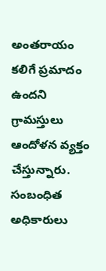అంతరాయం కలిగే ప్రమాదం ఉందని గ్రామస్తులు ఆందోళన వ్యక్తం చేస్తున్నారు. సంబంధిత అధికారులు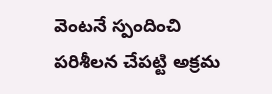వెంటనే స్పందించి పరిశీలన చేపట్టి అక్రమ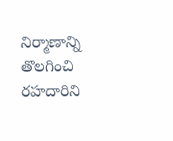నిర్మాణాన్ని తొలగించి రహదారిని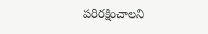పరిరక్షించాలని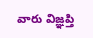వారు విజ్ఞప్తి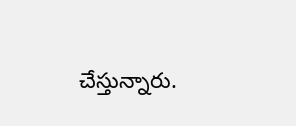చేస్తున్నారు.